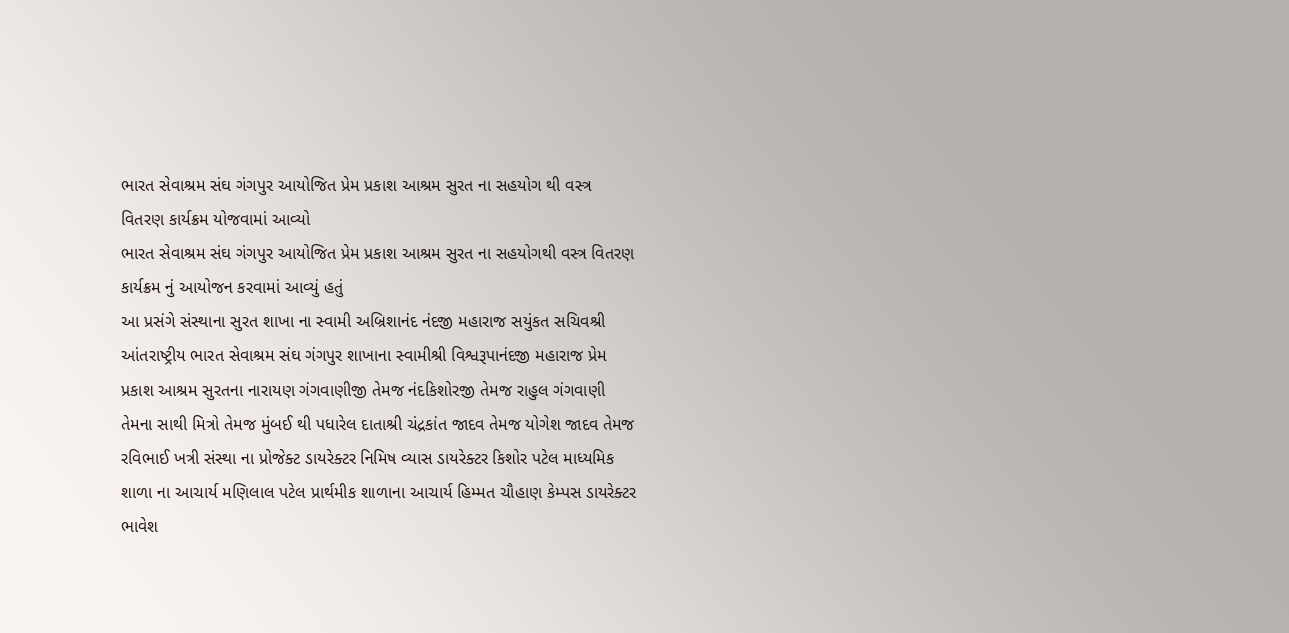ભારત સેવાશ્રમ સંઘ ગંગપુર આયોજિત પ્રેમ પ્રકાશ આશ્રમ સુરત ના સહયોગ થી વસ્ત્ર વિતરણ કાર્યક્રમ યોજવામાં આવ્યો
ભારત સેવાશ્રમ સંઘ ગંગપુર આયોજિત પ્રેમ પ્રકાશ આશ્રમ સુરત ના સહયોગથી વસ્ત્ર વિતરણ કાર્યક્રમ નું આયોજન કરવામાં આવ્યું હતું
આ પ્રસંગે સંસ્થાના સુરત શાખા ના સ્વામી અબ્રિશાનંદ નંદજી મહારાજ સયુંકત સચિવશ્રી આંતરાષ્ટ્રીય ભારત સેવાશ્રમ સંઘ ગંગપુર શાખાના સ્વામીશ્રી વિશ્વરૂપાનંદજી મહારાજ પ્રેમ પ્રકાશ આશ્રમ સુરતના નારાયણ ગંગવાણીજી તેમજ નંદકિશોરજી તેમજ રાહુલ ગંગવાણી તેમના સાથી મિત્રો તેમજ મુંબઈ થી પધારેલ દાતાશ્રી ચંદ્રકાંત જાદવ તેમજ યોગેશ જાદવ તેમજ રવિભાઈ ખત્રી સંસ્થા ના પ્રોજેક્ટ ડાયરેક્ટર નિમિષ વ્યાસ ડાયરેક્ટર કિશોર પટેલ માધ્યમિક શાળા ના આચાર્ય મણિલાલ પટેલ પ્રાર્થમીક શાળાના આચાર્ય હિમ્મત ચૌહાણ કેમ્પસ ડાયરેક્ટર ભાવેશ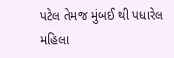પટેલ તેમજ મુંબઈ થી પધારેલ મહિલા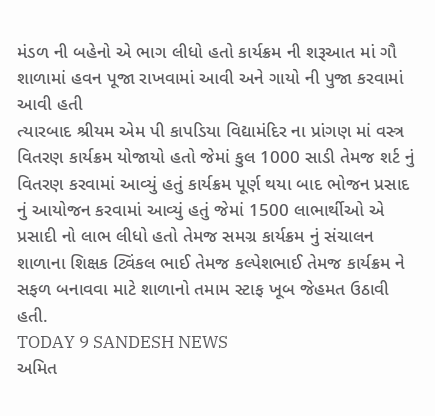મંડળ ની બહેનો એ ભાગ લીધો હતો કાર્યક્રમ ની શરૂઆત માં ગૌ શાળામાં હવન પૂજા રાખવામાં આવી અને ગાયો ની પુજા કરવામાં આવી હતી
ત્યારબાદ શ્રીયમ એમ પી કાપડિયા વિદ્યામંદિર ના પ્રાંગણ માં વસ્ત્ર વિતરણ કાર્યક્રમ યોજાયો હતો જેમાં કુલ 1000 સાડી તેમજ શર્ટ નું વિતરણ કરવામાં આવ્યું હતું કાર્યક્રમ પૂર્ણ થયા બાદ ભોજન પ્રસાદ નું આયોજન કરવામાં આવ્યું હતું જેમાં 1500 લાભાર્થીઓ એ પ્રસાદી નો લાભ લીધો હતો તેમજ સમગ્ર કાર્યક્રમ નું સંચાલન શાળાના શિક્ષક ટ્વિંકલ ભાઈ તેમજ કલ્પેશભાઈ તેમજ કાર્યક્રમ ને સફળ બનાવવા માટે શાળાનો તમામ સ્ટાફ ખૂબ જેહમત ઉઠાવી હતી.
TODAY 9 SANDESH NEWS
અમિત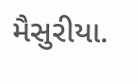મૈસુરીયા.